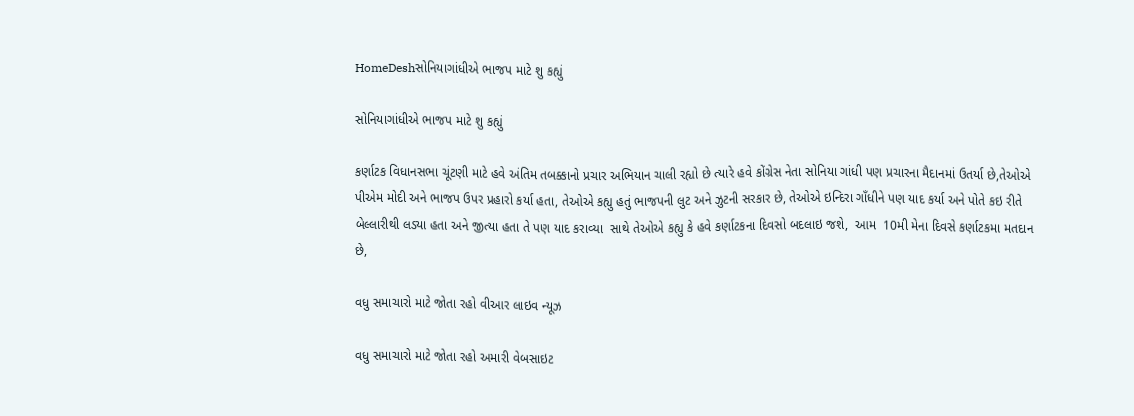HomeDeshસોનિયાગાંધીએ ભાજપ માટે શુ કહ્યું

સોનિયાગાંધીએ ભાજપ માટે શુ કહ્યું

કર્ણાટક વિધાનસભા ચૂંટણી માટે હવે અંતિમ તબક્કાનો પ્રચાર અભિયાન ચાલી રહ્યો છે ત્યારે હવે કોંગ્રેસ નેતા સોનિયા ગાંધી પણ પ્રચારના મૈદાનમાં ઉતર્યા છે,તેઓએ પીએમ મોદી અને ભાજપ ઉપર પ્રહારો કર્યા હતા, તેઓએ કહ્યુ હતું ભાજપની લુટ અને ઝુટની સરકાર છે, તેઓએ ઇન્દિરા ગાઁધીને પણ યાદ કર્યા અને પોતે કઇ રીતે બેલ્લારીથી લડ્યા હતા અને જીત્યા હતા તે પણ યાદ કરાવ્યા  સાથે તેઓએ કહ્યુ કે હવે કર્ણાટકના દિવસો બદલાઇ જશે,  આમ  10મી મેના દિવસે કર્ણાટકમા મતદાન છે,

વધુ સમાચારો માટે જોતા રહો વીઆર લાઇવ ન્યૂઝ

વધુ સમાચારો માટે જોતા રહો અમારી વેબસાઇટ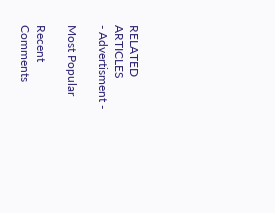RELATED ARTICLES
- Advertisment -

Most Popular

Recent Comments